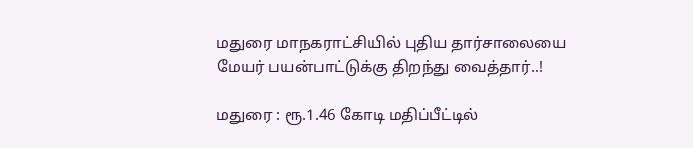மதுரை மாநகராட்சியில் புதிய தார்சாலையை மேயர் பயன்பாட்டுக்கு திறந்து வைத்தார்..!

மதுரை : ரூ.1.46 கோடி மதிப்பீட்டில்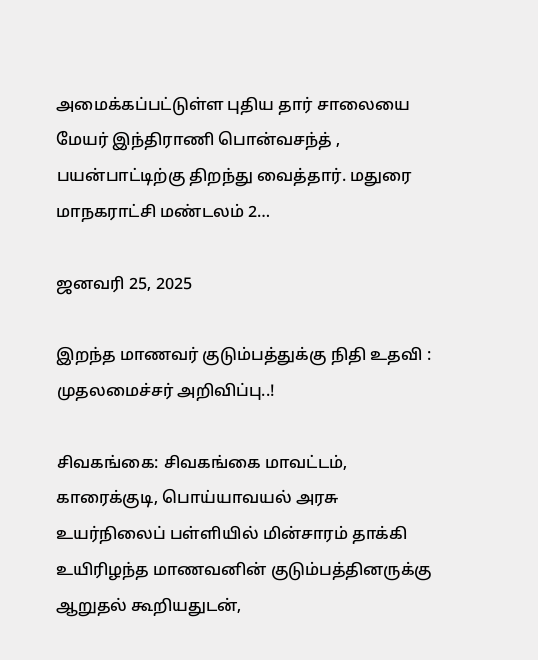அமைக்கப்பட்டுள்ள புதிய தார் சாலையை மேயர் இந்திராணி பொன்வசந்த் , பயன்பாட்டிற்கு திறந்து வைத்தார். மதுரை மாநகராட்சி மண்டலம் 2…

ஜனவரி 25, 2025

இறந்த மாணவர் குடும்பத்துக்கு நிதி உதவி : முதலமைச்சர் அறிவிப்பு..!

சிவகங்கை: சிவகங்கை மாவட்டம், காரைக்குடி, பொய்யாவயல் அரசு உயர்நிலைப் பள்ளியில் மின்சாரம் தாக்கி உயிரிழந்த மாணவனின் குடும்பத்தினருக்கு ஆறுதல் கூறியதுடன்,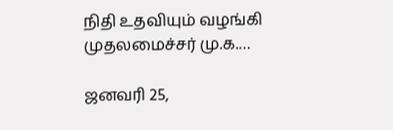நிதி உதவியும் வழங்கி முதலமைச்சர் மு.க.…

ஜனவரி 25,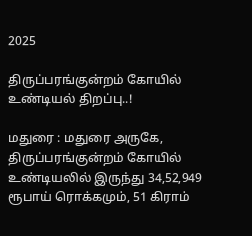2025

திருப்பரங்குன்றம் கோயில் உண்டியல் திறப்பு..!

மதுரை : மதுரை அருகே, திருப்பரங்குன்றம் கோயில் உண்டியலில் இருந்து 34,52,949 ரூபாய் ரொக்கமும், 51 கிராம்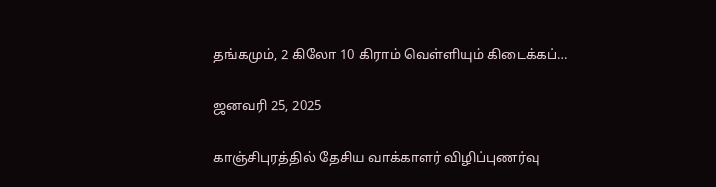தங்கமும், 2 கிலோ 10 கிராம் வெள்ளியும் கிடைக்கப்…

ஜனவரி 25, 2025

காஞ்சிபுரத்தில் தேசிய வாக்காளர் விழிப்புணர்வு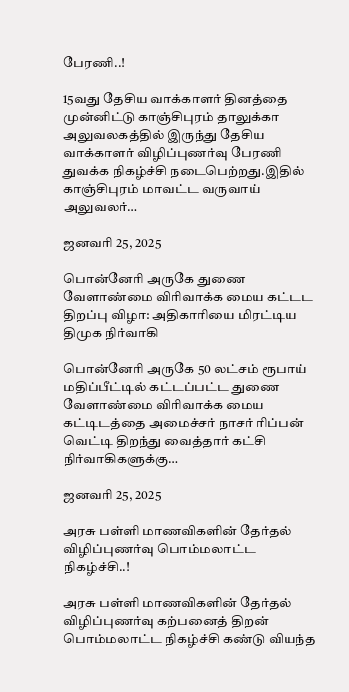பேரணி..!

15வது தேசிய வாக்காளர் தினத்தை முன்னிட்டு காஞ்சிபுரம் தாலுக்கா அலுவலகத்தில் இருந்து தேசிய வாக்காளர் விழிப்புணர்வு பேரணி துவக்க நிகழ்ச்சி நடைபெற்றது.இதில் காஞ்சிபுரம் மாவட்ட வருவாய் அலுவலர்…

ஜனவரி 25, 2025

பொன்னேரி அருகே துணை வேளாண்மை விரிவாக்க மைய கட்டட திறப்பு விழா: அதிகாரியை மிரட்டிய திமுக நிர்வாகி

பொன்னேரி அருகே 50 லட்சம் ரூபாய் மதிப்பீட்டில் கட்டப்பட்ட துணை வேளாண்மை விரிவாக்க மைய கட்டிடத்தை அமைச்சர் நாசர் ரிப்பன் வெட்டி திறந்து வைத்தார் கட்சி நிர்வாகிகளுக்கு…

ஜனவரி 25, 2025

அரசு பள்ளி மாணவிகளின் தேர்தல் விழிப்புணர்வு பொம்மலாட்ட நிகழ்ச்சி..!

அரசு பள்ளி மாணவிகளின் தேர்தல் விழிப்புணர்வு கற்பனைத் திறன் பொம்மலாட்ட நிகழ்ச்சி கண்டு வியந்த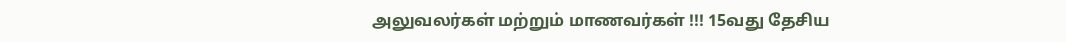அலுவலர்கள் மற்றும் மாணவர்கள் !!! 15வது தேசிய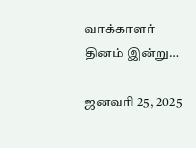வாக்காளர் தினம் இன்று…

ஜனவரி 25, 2025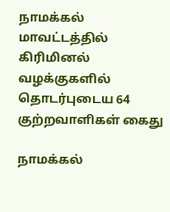நாமக்கல் மாவட்டத்தில் கிரிமினல் வழக்குகளில் தொடர்புடைய 64 குற்றவாளிகள் கைது

நாமக்கல்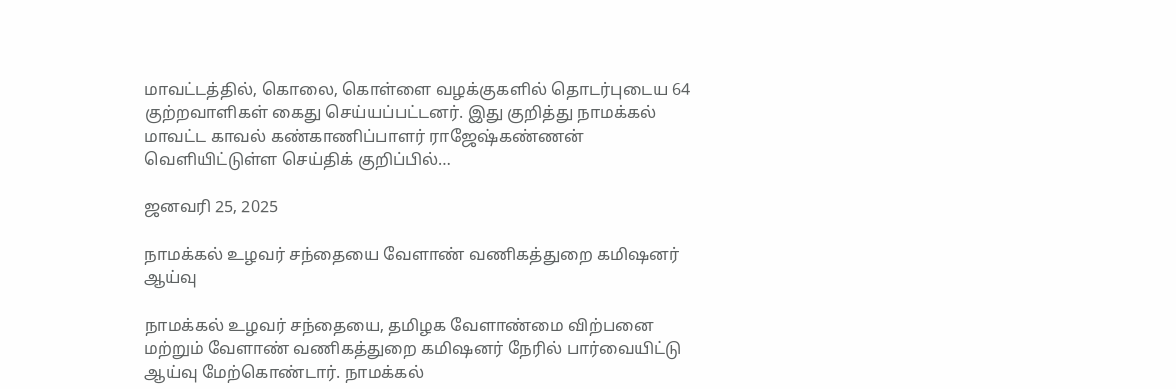மாவட்டத்தில், கொலை, கொள்ளை வழக்குகளில் தொடர்புடைய 64 குற்றவாளிகள் கைது செய்யப்பட்டனர். இது குறித்து நாமக்கல் மாவட்ட காவல் கண்காணிப்பாளர் ராஜேஷ்கண்ணன் வெளியிட்டுள்ள செய்திக் குறிப்பில்…

ஜனவரி 25, 2025

நாமக்கல் உழவர் சந்தையை வேளாண் வணிகத்துறை கமிஷனர் ஆய்வு

நாமக்கல் உழவர் சந்தையை, தமிழக வேளாண்மை விற்பனை மற்றும் வேளாண் வணிகத்துறை கமிஷனர் நேரில் பார்வையிட்டு ஆய்வு மேற்கொண்டார். நாமக்கல்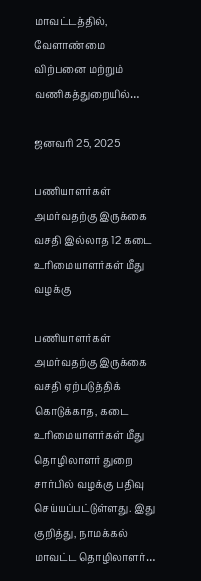மாவட்டத்தில், வேளாண்மை விற்பனை மற்றும் வணிகத்துறையில்…

ஜனவரி 25, 2025

பணியாளர்கள் அமர்வதற்கு இருக்கை வசதி இல்லாத 12 கடை உரிமையாளர்கள் மீது வழக்கு

பணியாளர்கள் அமர்வதற்கு இருக்கை வசதி ஏற்படுத்திக் கொடுக்காத, கடை உரிமையாளர்கள் மீது தொழிலாளர் துறை சார்பில் வழக்கு பதிவு செய்யப்பட்டுள்ளது. இது குறித்து, நாமக்கல் மாவட்ட தொழிலாளர்…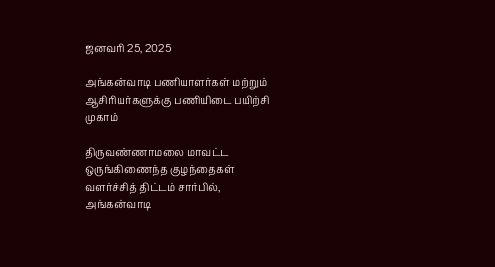ஜனவரி 25, 2025

அங்கன்வாடி பணியாளர்கள் மற்றும் ஆசிரியர்களுக்கு பணியிடை பயிற்சி முகாம்

திருவண்ணாமலை மாவட்ட ஒருங்கிணைந்த குழந்தைகள் வளர்ச்சித் திட்டம் சார்பில், அங்கன்வாடி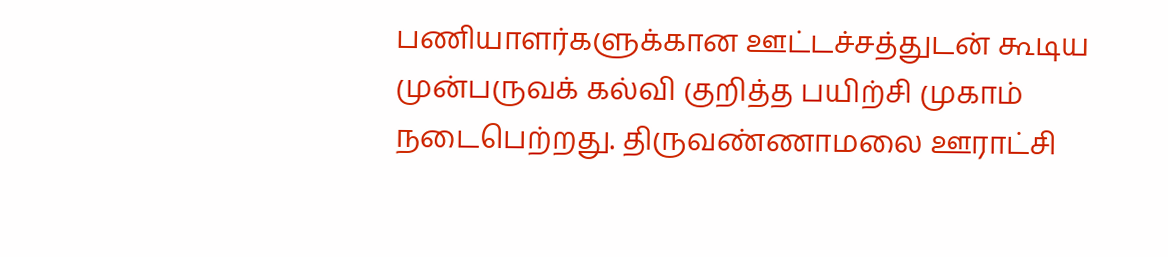பணியாளர்களுக்கான ஊட்டச்சத்துடன் கூடிய முன்பருவக் கல்வி குறித்த பயிற்சி முகாம் நடைபெற்றது. திருவண்ணாமலை ஊராட்சி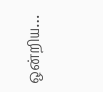ஒன்றிய…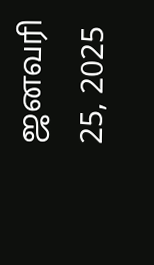ஜனவரி 25, 2025